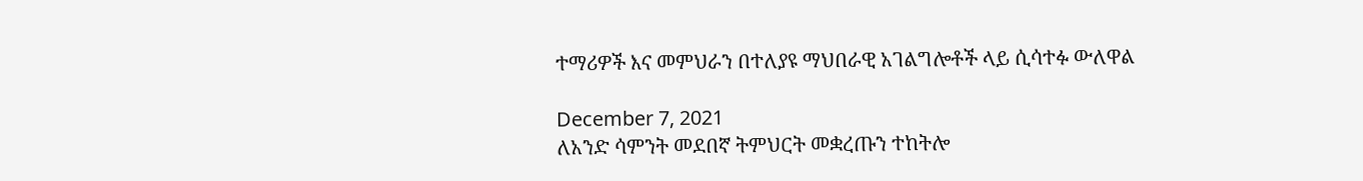ተማሪዎች እና መምህራን በተለያዩ ማህበራዊ አገልግሎቶች ላይ ሲሳተፉ ውለዋል

December 7, 2021
ለአንድ ሳምንት መደበኛ ትምህርት መቋረጡን ተከትሎ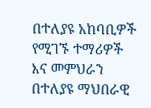በተለያዩ አከባቢዎች የሚገኙ ተማሪዎች እና መምህራን በተለያዩ ማህበራዊ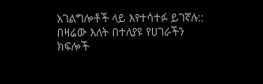አገልግሎቶች ላይ እየተሳተፉ ይገኛሉ::
በዛሬው እለት በተለያዩ የሀገራችን ክፍሎች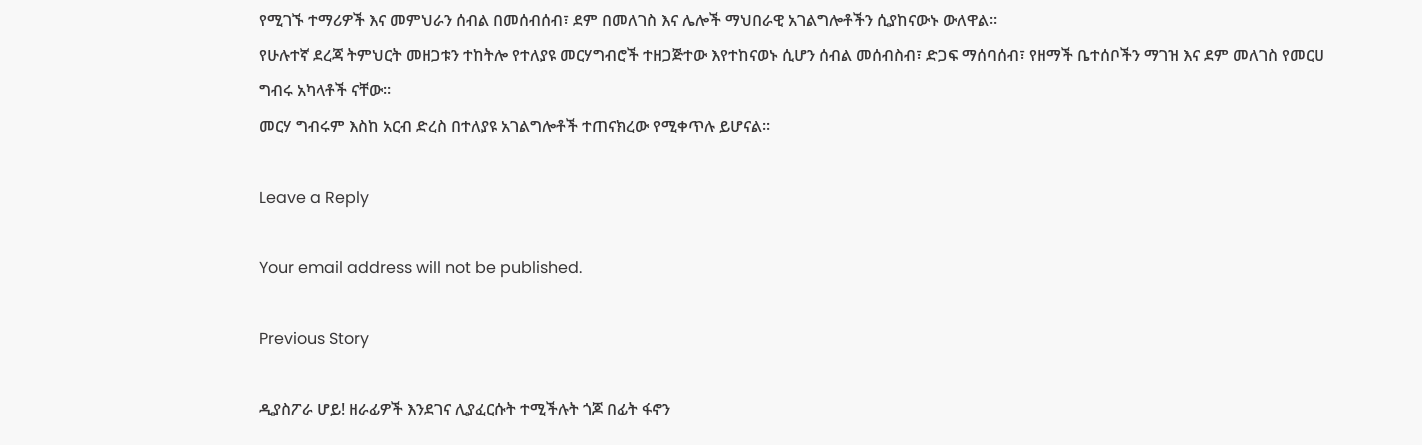የሚገኙ ተማሪዎች እና መምህራን ሰብል በመሰብሰብ፣ ደም በመለገስ እና ሌሎች ማህበራዊ አገልግሎቶችን ሲያከናውኑ ውለዋል፡፡
የሁሉተኛ ደረጃ ትምህርት መዘጋቱን ተከትሎ የተለያዩ መርሃግብሮች ተዘጋጅተው እየተከናወኑ ሲሆን ሰብል መሰብስብ፣ ድጋፍ ማሰባሰብ፣ የዘማች ቤተሰቦችን ማገዝ እና ደም መለገስ የመርሀ ግብሩ አካላቶች ናቸው።
መርሃ ግብሩም እስከ አርብ ድረስ በተለያዩ አገልግሎቶች ተጠናክረው የሚቀጥሉ ይሆናል፡፡

Leave a Reply

Your email address will not be published.

Previous Story

ዲያስፖራ ሆይ! ዘራፊዎች እንደገና ሊያፈርሱት ተሚችሉት ጎጆ በፊት ፋኖን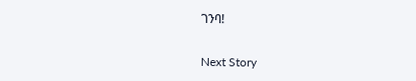ገንባ!

Next Story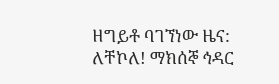ዘግይቶ ባገኘነው ዜና: ለቸኮለ! ማክሰኞ ኅዳር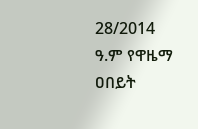28/2014 ዓ.ም የዋዜማ ዐበይት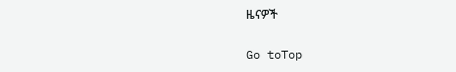ዜናዎች

Go toTop